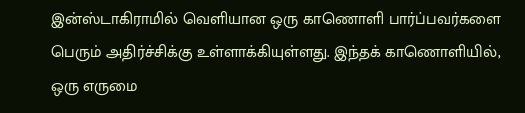இன்ஸ்டாகிராமில் வெளியான ஒரு காணொளி பார்ப்பவர்களை பெரும் அதிர்ச்சிக்கு உள்ளாக்கியுள்ளது. இந்தக் காணொளியில், ஒரு எருமை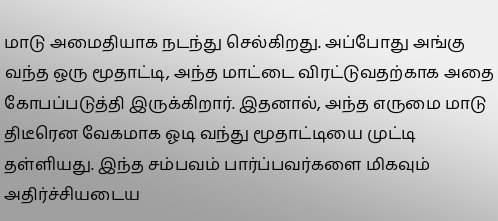மாடு அமைதியாக நடந்து செல்கிறது. அப்போது அங்கு வந்த ஒரு மூதாட்டி, அந்த மாட்டை விரட்டுவதற்காக அதை கோபப்படுத்தி இருக்கிறார். இதனால், அந்த எருமை மாடு திடீரென வேகமாக ஓடி வந்து மூதாட்டியை முட்டி தள்ளியது. இந்த சம்பவம் பார்ப்பவர்களை மிகவும் அதிர்ச்சியடைய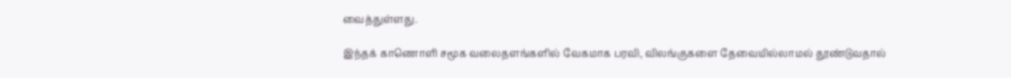வைத்துள்ளது.

இந்தக் காணொளி சமூக வலைதளங்களில் வேகமாக பரவி, விலங்குகளை தேவையில்லாமல் தூண்டுவதால்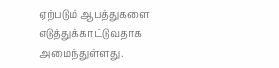ஏற்படும் ஆபத்துகளை எடுத்துக்காட்டுவதாக அமைந்துள்ளது.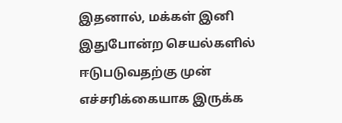இதனால், மக்கள் இனி இதுபோன்ற செயல்களில் ஈடுபடுவதற்கு முன் எச்சரிக்கையாக இருக்க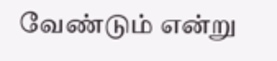வேண்டும் என்று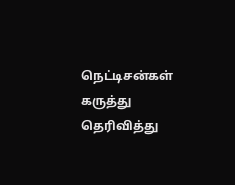நெட்டிசன்கள் கருத்து தெரிவித்து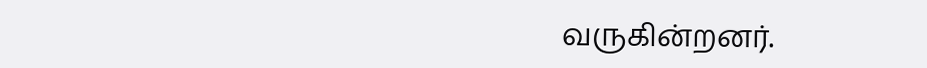வருகின்றனர்.